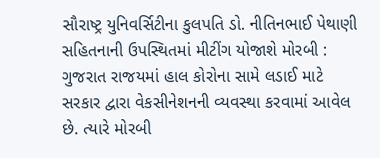સૌરાષ્ટ્ર યુનિવર્સિટીના કુલપતિ ડો. નીતિનભાઈ પેથાણી સહિતનાની ઉપસ્થિતમાં મીટીંગ યોજાશે મોરબી : ગુજરાત રાજયમાં હાલ કોરોના સામે લડાઈ માટે સરકાર દ્વારા વેકસીનેશનની વ્યવસ્થા કરવામાં આવેલ છે. ત્યારે મોરબી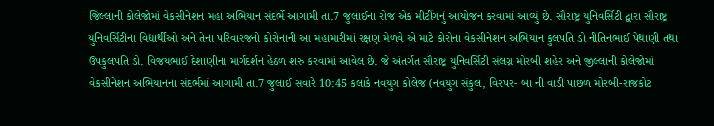જિલ્લાની કોલેજોમાં વેકસીનેશન મહા અભિયાન સંદર્ભે આગામી તા.7 જુલાઈના રોજ એક મીટીંગનું આયોજન કરવામાં આવ્યું છે. સૌરાષ્ટ્ર યુનિવર્સિટી દ્વારા સૌરાષ્ટ્ર યુનિવર્સિટીના વિદ્યાર્થીઓ અને તેના પરિવારજનો કોરોનાની આ મહામારીમાં રક્ષણ મેળવે એ માટે કોરોના વેકસીનેશન અભિયાન કુલપતિ ડો નીતિનભાઈ પેથાણી તથા ઉપકુલપતિ ડો. વિજયભાઈ દેશાણીના માર્ગદર્શન હેઠળ શરુ કરવામાં આવેલ છે. જે અંતર્ગત સૌરાષ્ટ્ર યુનિવર્સિટી સંલગ્ન મોરબી શહેર અને જીલ્લાની કોલેજોમાં વેકસીનેશન અભિયાનના સંદર્ભમાં આગામી તા.7 જુલાઈ સવારે 10:45 કલાકે નવયુગ કોલેજ (નવયુગ સંકુલ, વિરપર- બા ની વાડી પાછળ મોરબી-રાજકોટ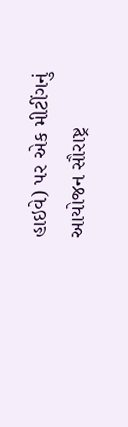હાઇવે) પર એક મીટીંગનું આયોજન સૌરાષ્ટ્ર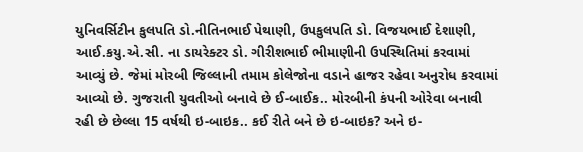યુનિવર્સિટીન કુલપતિ ડો.નીતિનભાઈ પેથાણી, ઉપકુલપતિ ડો. વિજયભાઈ દેશાણી, આઈ.કયુ.એ.સી. ના ડાયરેક્ટર ડો. ગીરીશભાઈ ભીમાણીની ઉપસ્થિતિમાં કરવામાં આવ્યું છે. જેમાં મોરબી જિલ્લાની તમામ કોલેજોના વડાને હાજર રહેવા અનુરોધ કરવામાં આવ્યો છે. ગુજરાતી યુવતીઓ બનાવે છે ઈ-બાઈક.. મોરબીની કંપની ઓરેવા બનાવી રહી છે છેલ્લા 15 વર્ષથી ઇ-બાઇક.. કઈ રીતે બને છે ઇ-બાઇક? અને ઇ-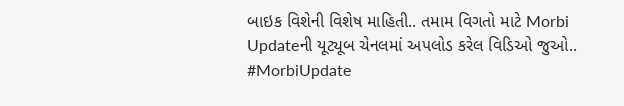બાઇક વિશેની વિશેષ માહિતી.. તમામ વિગતો માટે Morbi Updateની યૂટ્યૂબ ચેનલમાં અપલોડ કરેલ વિડિઓ જુઓ.. #MorbiUpdate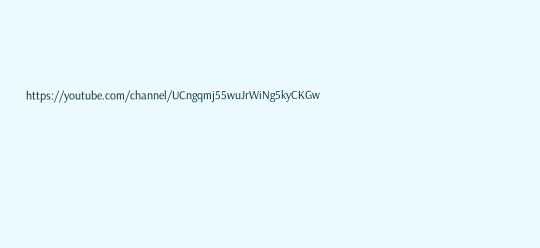https://youtube.com/channel/UCngqmj55wuJrWiNg5kyCKGw